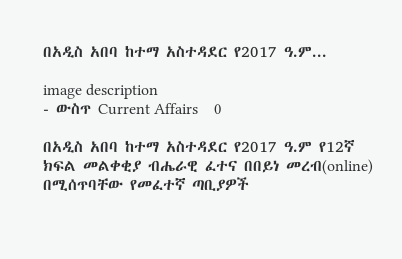በአዲስ አበባ ከተማ አስተዳደር የ2017 ዓ.ም...

image description
- ውስጥ Current Affairs    0

በአዲስ አበባ ከተማ አስተዳደር የ2017 ዓ.ም የ12ኛ ክፍል መልቀቂያ ብሔራዊ ፈተና በበይነ መረብ(online) በሚሰጥባቸው የመፈተኛ ጣቢያዎች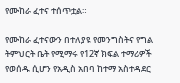የሙከራ ፈተና ተሰጥቷል።

የሙከራ ፈተናውን በተለያዩ የመንግስትና የግል ትምህርት ቤት የሚማሩ የ12ኛ ክፍል ተማሪዎች የወሰዱ ሲሆን የአዲስ አበባ ከተማ አስተዳደር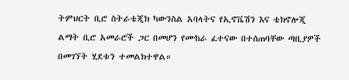ትምህርት ቢሮ ስትራቴጂክ ካውንስል አባላትና የኢኖቬሽን እና ቴክኖሎጂ ልማት ቢሮ አመራሮች ጋር በመሆን የሙከራ ፈተናው በተሰጠባቸው ጣቢያዎች በመገኘት ሂደቱን ተመልክተዋል።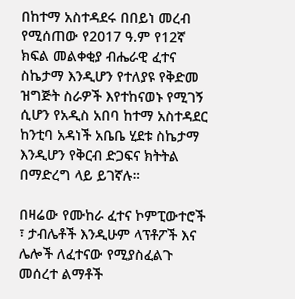በከተማ አስተዳደሩ በበይነ መረብ የሚሰጠው የ2017 ዓ.ም የ12ኛ ክፍል መልቀቂያ ብሔራዊ ፈተና ስኬታማ እንዲሆን የተለያዩ የቅድመ ዝግጅት ስራዎች እየተከናወኑ የሚገኝ ሲሆን የአዲስ አበባ ከተማ አስተዳደር ከንቲባ አዳነች አቤቤ ሂደቱ ስኬታማ እንዲሆን የቅርብ ድጋፍና ክትትል በማድረግ ላይ ይገኛሉ።

በዛሬው የሙከራ ፈተና ኮምፒውተሮች ፣ ታብሌቶች እንዲሁም ላፕቶፖች እና ሌሎች ለፈተናው የሚያስፈልጉ መሰረተ ልማቶች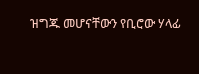ዝግጁ መሆናቸውን የቢሮው ሃላፊ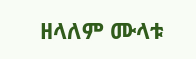ዘላለም ሙላቱ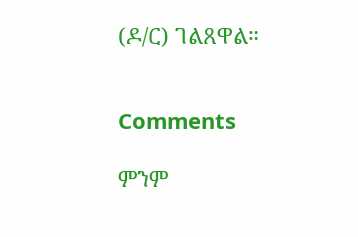(ዶ/ር) ገልጸዋል።


Comments

ምንም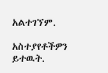አልተገኘም.

አስተያየቶችዎን ይተዉት.